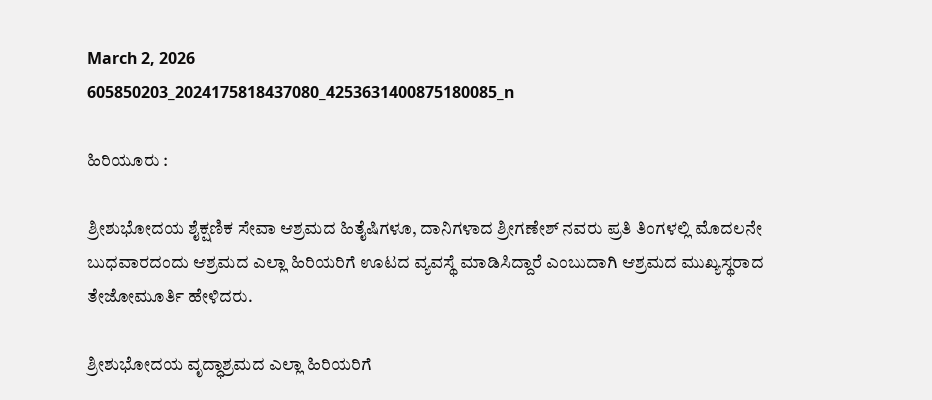March 2, 2026
605850203_2024175818437080_4253631400875180085_n

ಹಿರಿಯೂರು :

ಶ್ರೀಶುಭೋದಯ ಶೈಕ್ಷಣಿಕ ಸೇವಾ ಆಶ್ರಮದ ಹಿತೈಷಿಗಳೂ, ದಾನಿಗಳಾದ ಶ್ರೀಗಣೇಶ್ ನವರು ಪ್ರತಿ ತಿಂಗಳಲ್ಲಿ ಮೊದಲನೇ ಬುಧವಾರದಂದು ಆಶ್ರಮದ ಎಲ್ಲಾ ಹಿರಿಯರಿಗೆ ಊಟದ ವ್ಯವಸ್ಥೆ ಮಾಡಿಸಿದ್ದಾರೆ ಎಂಬುದಾಗಿ ಆಶ್ರಮದ ಮುಖ್ಯಸ್ಥರಾದ ತೇಜೋಮೂರ್ತಿ ಹೇಳಿದರು.

ಶ್ರೀಶುಭೋದಯ ವೃದ್ಧಾಶ್ರಮದ ಎಲ್ಲಾ ಹಿರಿಯರಿಗೆ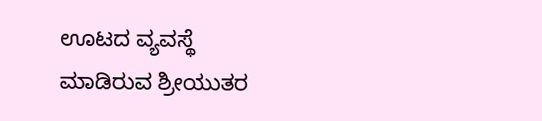ಊಟದ ವ್ಯವಸ್ಥೆ ಮಾಡಿರುವ ಶ್ರೀಯುತರ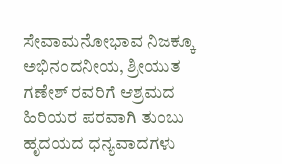ಸೇವಾಮನೋಭಾವ ನಿಜಕ್ಕೂ ಅಭಿನಂದನೀಯ, ಶ್ರೀಯುತ ಗಣೇಶ್ ರವರಿಗೆ ಆಶ್ರಮದ ಹಿರಿಯರ ಪರವಾಗಿ ತುಂಬು ಹೃದಯದ ಧನ್ಯವಾದಗಳು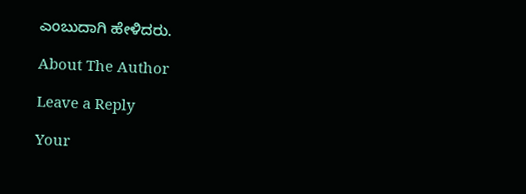ಎಂಬುದಾಗಿ ಹೇಳಿದರು.

About The Author

Leave a Reply

Your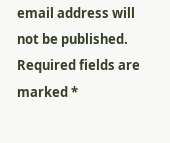email address will not be published. Required fields are marked *